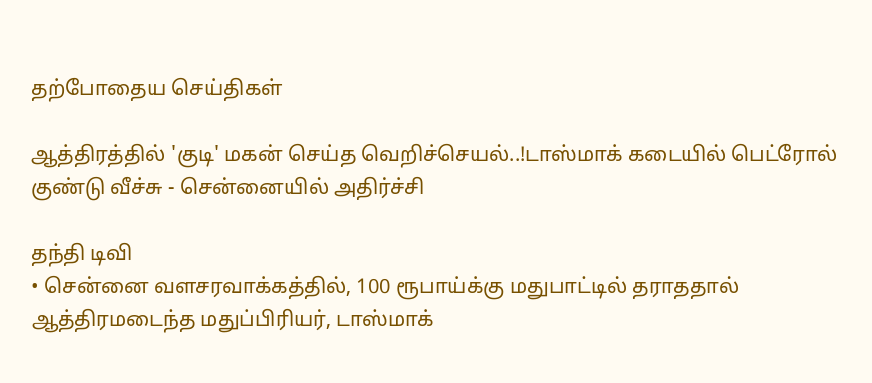தற்போதைய செய்திகள்

ஆத்திரத்தில் 'குடி' மகன் செய்த வெறிச்செயல்..!டாஸ்மாக் கடையில் பெட்ரோல் குண்டு வீச்சு - சென்னையில் அதிர்ச்சி

தந்தி டிவி
• சென்னை வளசரவாக்கத்தில், 100 ரூபாய்க்கு மதுபாட்டில் தராததால் ஆத்திரமடைந்த மதுப்பிரியர், டாஸ்மாக்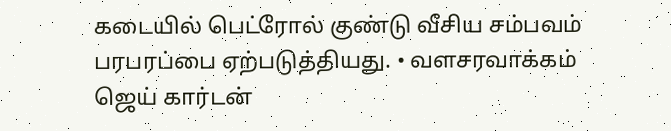கடையில் பெட்ரோல் குண்டு வீசிய சம்பவம் பரபரப்பை ஏற்படுத்தியது. • வளசரவாக்கம் ஜெய் கார்டன்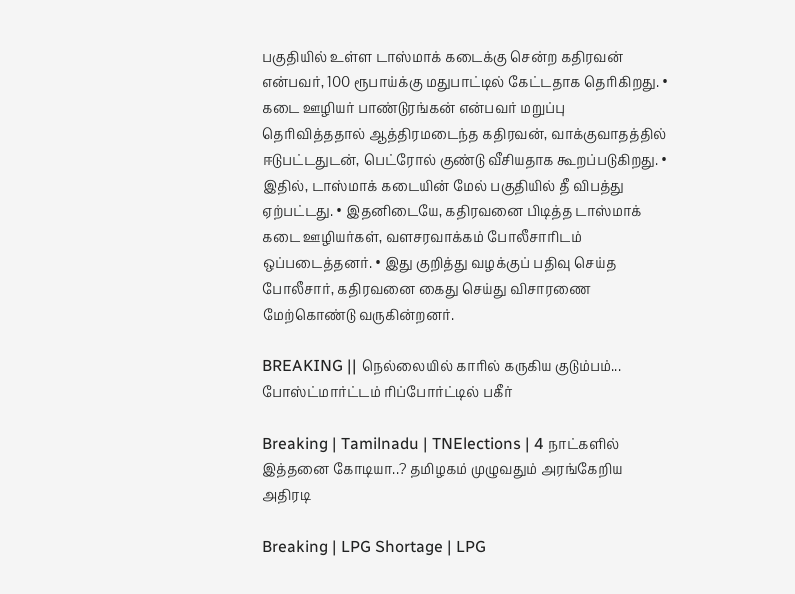பகுதியில் உள்ள டாஸ்மாக் கடைக்கு சென்ற கதிரவன் என்பவர், 100 ரூபாய்க்கு மதுபாட்டில் கேட்டதாக தெரிகிறது. • கடை ஊழியர் பாண்டுரங்கன் என்பவர் மறுப்பு தெரிவித்ததால் ஆத்திரமடைந்த கதிரவன், வாக்குவாதத்தில் ஈடுபட்டதுடன், பெட்ரோல் குண்டு வீசியதாக கூறப்படுகிறது. • இதில், டாஸ்மாக் கடையின் மேல் பகுதியில் தீ விபத்து ஏற்பட்டது. • இதனிடையே, கதிரவனை பிடித்த டாஸ்மாக் கடை ஊழியர்கள், வளசரவாக்கம் போலீசாரிடம் ஒப்படைத்தனர். • இது குறித்து வழக்குப் பதிவு செய்த போலீசார், கதிரவனை கைது செய்து விசாரணை மேற்கொண்டு வருகின்றனர்.

BREAKING || நெல்லையில் காரில் கருகிய குடும்பம்... போஸ்ட்மார்ட்டம் ரிப்போர்ட்டில் பகீர்

Breaking | Tamilnadu | TNElections | 4 நாட்களில் இத்தனை கோடியா..? தமிழகம் முழுவதும் அரங்கேறிய அதிரடி

Breaking | LPG Shortage | LPG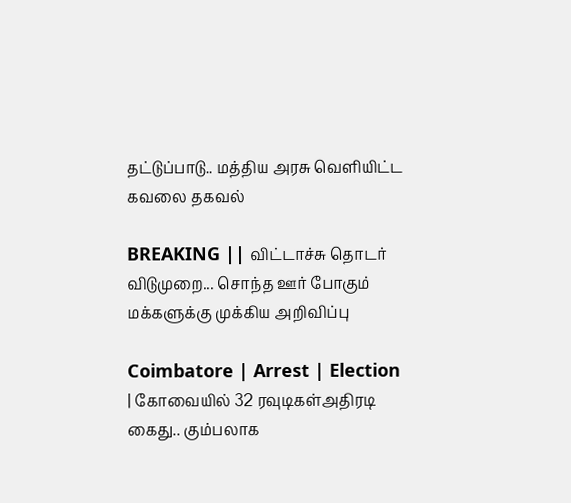தட்டுப்பாடு.. மத்திய அரசு வெளியிட்ட கவலை தகவல்

BREAKING || விட்டாச்சு தொடர் விடுமுறை... சொந்த ஊர் போகும் மக்களுக்கு முக்கிய அறிவிப்பு

Coimbatore | Arrest | Election | கோவையில் 32 ரவுடிகள்அதிரடி கைது.. கும்பலாக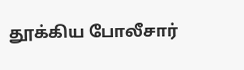தூக்கிய போலீசார்